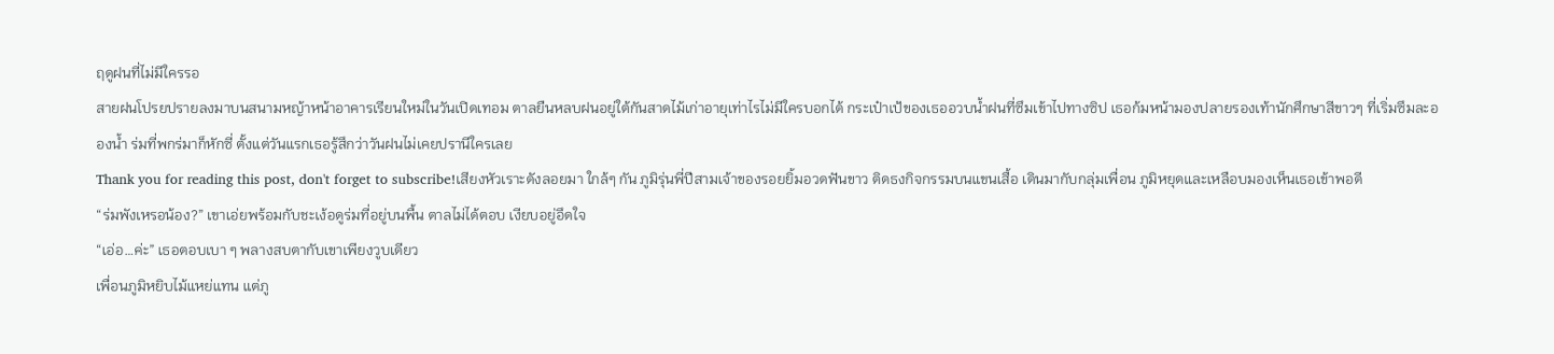ฤดูฝนที่ไม่มีใครรอ
สายฝนโปรยปรายลงมาบนสนามหญ้าหน้าอาคารเรียนใหม่ในวันเปิดเทอม ตาลยืนหลบฝนอยู่ใต้กันสาดไม้เก่าอายุเท่าไรไม่มีใครบอกได้ กระเป๋าเป้ของเธออวบน้ำฝนที่ซึมเข้าไปทางซิป เธอก้มหน้ามองปลายรองเท้านักศึกษาสีขาวๆ ที่เริ่มซึมละอองน้ำ ร่มที่พกร่มาก็หักซี่ ตั้งแต่วันแรกเธอรู้สึกว่าวันฝนไม่เคยปรานีใครเลย
Thank you for reading this post, don't forget to subscribe!เสียงหัวเราะดังลอยมา ใกล้ๆ กัน ภูมิรุ่นพี่ปีสามเจ้าของรอยยิ้มอวดฟันขาว ติดธงกิจกรรมบนแขนเสื้อ เดินมากับกลุ่มเพื่อน ภูมิหยุดและเหลือบมองเห็นเธอเข้าพอดี
“ร่มพังเหรอน้อง?” เขาเอ่ยพร้อมกับชะเง้อดูร่มที่อยู่บนพื้น ตาลไม่ได้ตอบ เงียบอยู่อึดใจ
“เอ่อ…ค่ะ” เธอตอบเบา ๆ พลางสบตากับเขาเพียงวูบเดียว
เพื่อนภูมิหยิบไม้แหย่แทน แต่ภู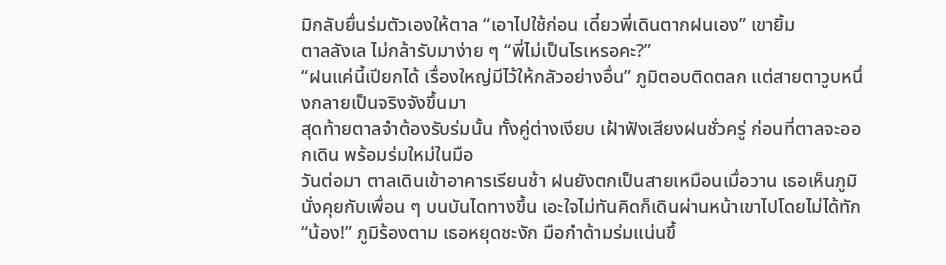มิกลับยื่นร่มตัวเองให้ตาล “เอาไปใช้ก่อน เดี๋ยวพี่เดินตากฝนเอง” เขายิ้ม
ตาลลังเล ไม่กล้ารับมาง่าย ๆ “พี่ไม่เป็นไรเหรอคะ?”
“ฝนแค่นี้เปียกได้ เรื่องใหญ่มีไว้ให้กลัวอย่างอื่น” ภูมิตอบติดตลก แต่สายตาวูบหนึ่งกลายเป็นจริงจังขึ้นมา
สุดท้ายตาลจำต้องรับร่มนั้น ทั้งคู่ต่างเงียบ เฝ้าฟังเสียงฝนชั่วครู่ ก่อนที่ตาลจะออกเดิน พร้อมร่มใหม่ในมือ
วันต่อมา ตาลเดินเข้าอาคารเรียนช้า ฝนยังตกเป็นสายเหมือนเมื่อวาน เธอเห็นภูมินั่งคุยกับเพื่อน ๆ บนบันไดทางขึ้น เอะใจไม่ทันคิดก็เดินผ่านหน้าเขาไปโดยไม่ได้ทัก
“น้อง!” ภูมิร้องตาม เธอหยุดชะงัก มือกำด้ามร่มแน่นขึ้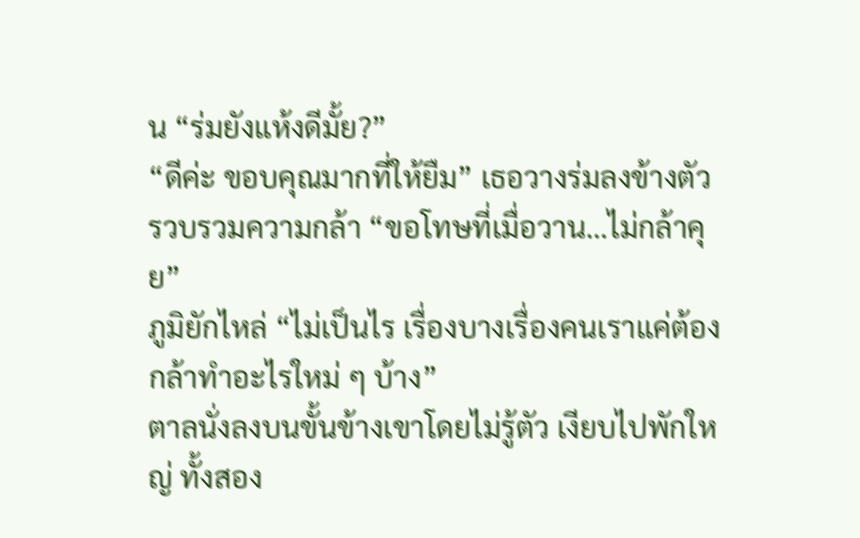น “ร่มยังแห้งดีมั้ย?”
“ดีค่ะ ขอบคุณมากที่ให้ยืม” เธอวางร่มลงข้างตัว รวบรวมความกล้า “ขอโทษที่เมื่อวาน…ไม่กล้าคุย”
ภูมิยักไหล่ “ไม่เป็นไร เรื่องบางเรื่องคนเราแค่ต้องกล้าทำอะไรใหม่ ๆ บ้าง”
ตาลนั่งลงบนขั้นข้างเขาโดยไม่รู้ตัว เงียบไปพักใหญ่ ทั้งสอง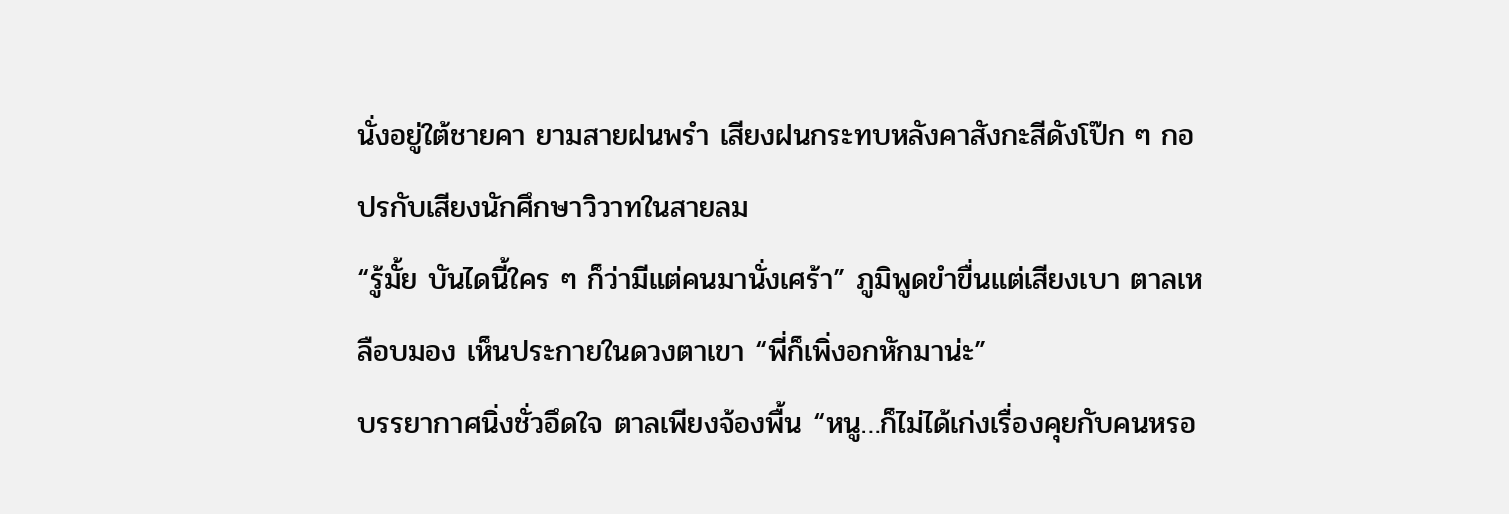นั่งอยู่ใต้ชายคา ยามสายฝนพรำ เสียงฝนกระทบหลังคาสังกะสีดังโป๊ก ๆ กอปรกับเสียงนักศึกษาวิวาทในสายลม
“รู้มั้ย บันไดนี้ใคร ๆ ก็ว่ามีแต่คนมานั่งเศร้า” ภูมิพูดขำขื่นแต่เสียงเบา ตาลเหลือบมอง เห็นประกายในดวงตาเขา “พี่ก็เพิ่งอกหักมาน่ะ”
บรรยากาศนิ่งชั่วอึดใจ ตาลเพียงจ้องพื้น “หนู…ก็ไม่ได้เก่งเรื่องคุยกับคนหรอ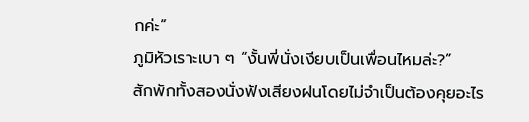กค่ะ”
ภูมิหัวเราะเบา ๆ “งั้นพี่นั่งเงียบเป็นเพื่อนไหมล่ะ?”
สักพักทั้งสองนั่งฟังเสียงฝนโดยไม่จำเป็นต้องคุยอะไร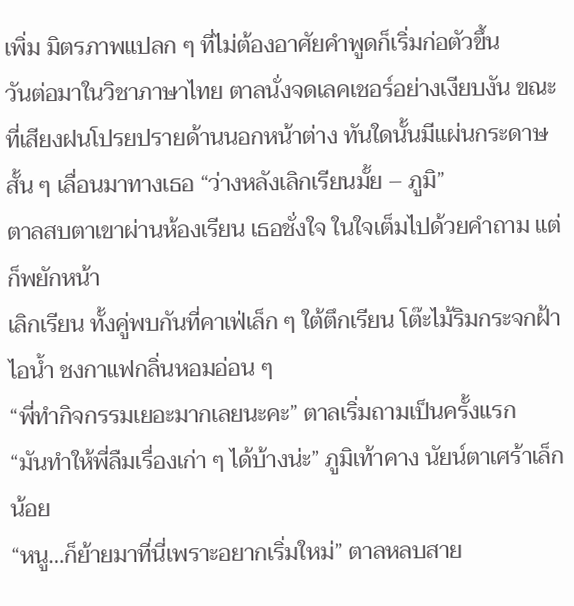เพิ่ม มิตรภาพแปลก ๆ ที่ไม่ต้องอาศัยคำพูดก็เริ่มก่อตัวขึ้น
วันต่อมาในวิชาภาษาไทย ตาลนั่งจดเลคเชอร์อย่างเงียบงัน ขณะที่เสียงฝนโปรยปรายด้านนอกหน้าต่าง ทันใดนั้นมีแผ่นกระดาษสั้น ๆ เลื่อนมาทางเธอ “ว่างหลังเลิกเรียนมั้ย – ภูมิ”
ตาลสบตาเขาผ่านห้องเรียน เธอชั่งใจ ในใจเต็มไปด้วยคำถาม แต่ก็พยักหน้า
เลิกเรียน ทั้งคู่พบกันที่คาเฟ่เล็ก ๆ ใต้ตึกเรียน โต๊ะไม้ริมกระจกฝ้าไอน้ำ ชงกาแฟกลิ่นหอมอ่อน ๆ
“พี่ทำกิจกรรมเยอะมากเลยนะคะ” ตาลเริ่มถามเป็นครั้งแรก
“มันทำให้พี่ลืมเรื่องเก่า ๆ ได้บ้างน่ะ” ภูมิเท้าคาง นัยน์ตาเศร้าเล็กน้อย
“หนู…ก็ย้ายมาที่นี่เพราะอยากเริ่มใหม่” ตาลหลบสาย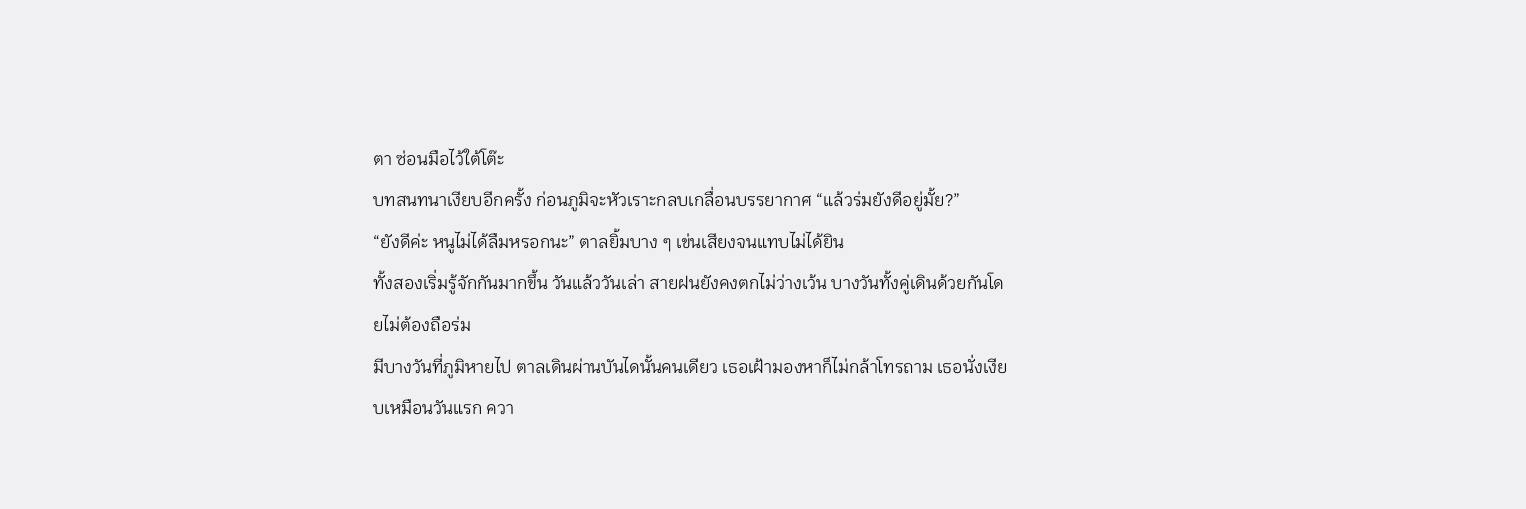ตา ซ่อนมือไว้ใต้โต๊ะ
บทสนทนาเงียบอีกครั้ง ก่อนภูมิจะหัวเราะกลบเกลื่อนบรรยากาศ “แล้วร่มยังดีอยู่มั้ย?”
“ยังดีค่ะ หนูไม่ได้ลืมหรอกนะ” ตาลยิ้มบาง ๆ เข่นเสียงจนแทบไม่ได้ยิน
ทั้งสองเริ่มรู้จักกันมากขึ้น วันแล้ววันเล่า สายฝนยังคงตกไม่ว่างเว้น บางวันทั้งคู่เดินด้วยกันโดยไม่ต้องถือร่ม
มีบางวันที่ภูมิหายไป ตาลเดินผ่านบันไดนั้นคนเดียว เธอเฝ้ามองหาก็ไม่กล้าโทรถาม เธอนั่งเงียบเหมือนวันแรก ควา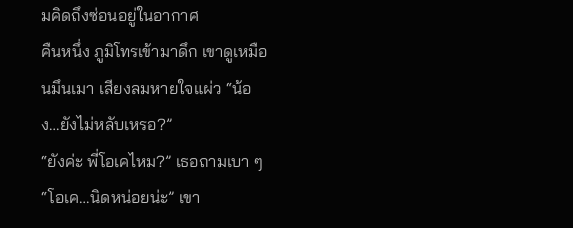มคิดถึงซ่อนอยู่ในอากาศ
คืนหนึ่ง ภูมิโทรเข้ามาดึก เขาดูเหมือนมึนเมา เสียงลมหายใจแผ่ว “น้อง…ยังไม่หลับเหรอ?”
“ยังค่ะ พี่โอเคไหม?” เธอถามเบา ๆ
“โอเค…นิดหน่อยน่ะ” เขา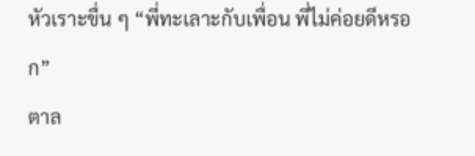หัวเราะขื่น ๆ “พี่ทะเลาะกับเพื่อน พี่ไม่ค่อยดีหรอก”
ตาล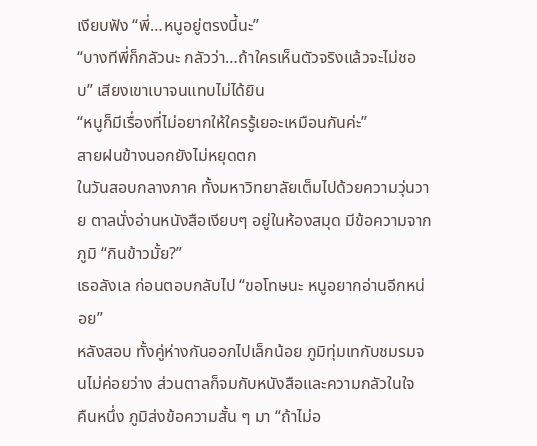เงียบฟัง “พี่…หนูอยู่ตรงนี้นะ”
“บางทีพี่ก็กลัวนะ กลัวว่า…ถ้าใครเห็นตัวจริงแล้วจะไม่ชอบ” เสียงเขาเบาจนแทบไม่ได้ยิน
“หนูก็มีเรื่องที่ไม่อยากให้ใครรู้เยอะเหมือนกันค่ะ”
สายฝนข้างนอกยังไม่หยุดตก
ในวันสอบกลางภาค ทั้งมหาวิทยาลัยเต็มไปด้วยความวุ่นวาย ตาลนั่งอ่านหนังสือเงียบๆ อยู่ในห้องสมุด มีข้อความจากภูมิ “กินข้าวมั้ย?”
เธอลังเล ก่อนตอบกลับไป “ขอโทษนะ หนูอยากอ่านอีกหน่อย”
หลังสอบ ทั้งคู่ห่างกันออกไปเล็กน้อย ภูมิทุ่มเทกับชมรมจนไม่ค่อยว่าง ส่วนตาลก็จมกับหนังสือและความกลัวในใจ
คืนหนึ่ง ภูมิส่งข้อความสั้น ๆ มา “ถ้าไม่อ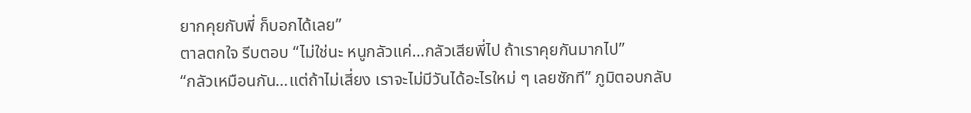ยากคุยกับพี่ ก็บอกได้เลย”
ตาลตกใจ รีบตอบ “ไม่ใช่นะ หนูกลัวแค่…กลัวเสียพี่ไป ถ้าเราคุยกันมากไป”
“กลัวเหมือนกัน…แต่ถ้าไม่เสี่ยง เราจะไม่มีวันได้อะไรใหม่ ๆ เลยซักที” ภูมิตอบกลับ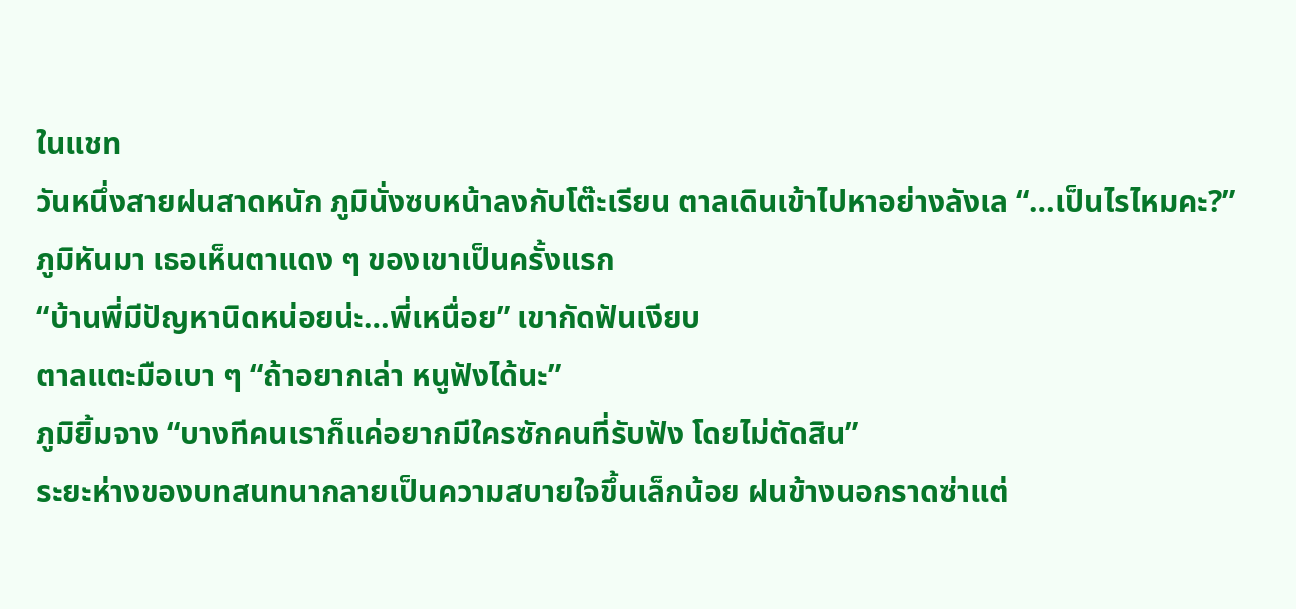ในแชท
วันหนึ่งสายฝนสาดหนัก ภูมินั่งซบหน้าลงกับโต๊ะเรียน ตาลเดินเข้าไปหาอย่างลังเล “…เป็นไรไหมคะ?”
ภูมิหันมา เธอเห็นตาแดง ๆ ของเขาเป็นครั้งแรก
“บ้านพี่มีปัญหานิดหน่อยน่ะ…พี่เหนื่อย” เขากัดฟันเงียบ
ตาลแตะมือเบา ๆ “ถ้าอยากเล่า หนูฟังได้นะ”
ภูมิยิ้มจาง “บางทีคนเราก็แค่อยากมีใครซักคนที่รับฟัง โดยไม่ตัดสิน”
ระยะห่างของบทสนทนากลายเป็นความสบายใจขึ้นเล็กน้อย ฝนข้างนอกราดซ่าแต่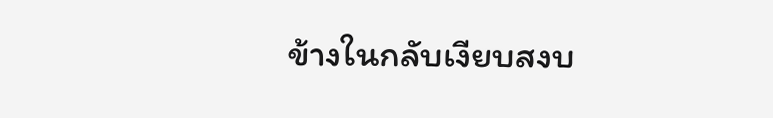ข้างในกลับเงียบสงบ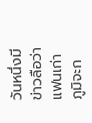วันหนึ่งมีข่าวลือว่าแฟนเก่าภูมิจะก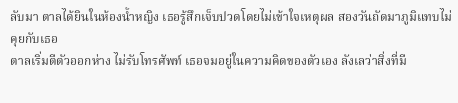ลับมา ตาลได้ยินในห้องน้ำหญิง เธอรู้สึกเจ็บปวดโดยไม่เข้าใจเหตุผล สองวันถัดมาภูมิแทบไม่คุยกับเธอ
ตาลเริ่มตีตัวออกห่าง ไม่รับโทรศัพท์ เธอจมอยู่ในความคิดของตัวเอง ลังเลว่าสิ่งที่มี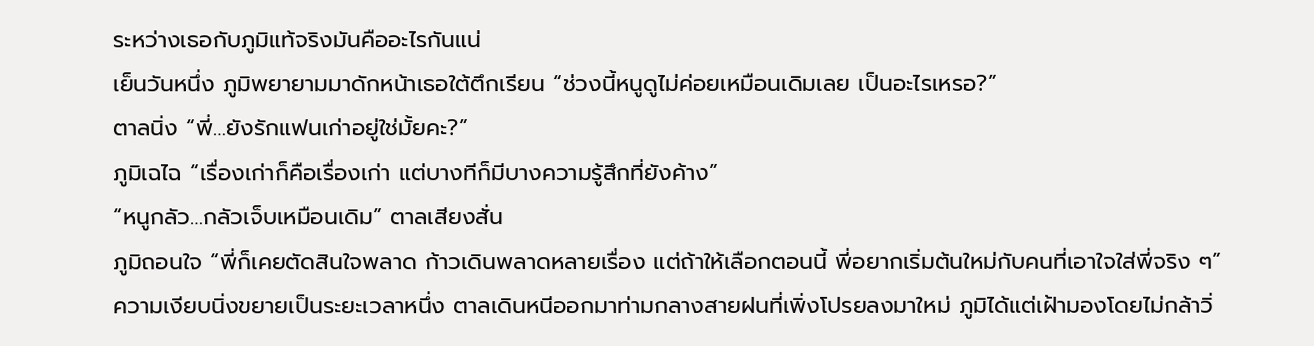ระหว่างเธอกับภูมิแท้จริงมันคืออะไรกันแน่
เย็นวันหนึ่ง ภูมิพยายามมาดักหน้าเธอใต้ตึกเรียน “ช่วงนี้หนูดูไม่ค่อยเหมือนเดิมเลย เป็นอะไรเหรอ?”
ตาลนิ่ง “พี่…ยังรักแฟนเก่าอยู่ใช่มั้ยคะ?”
ภูมิเฉไฉ “เรื่องเก่าก็คือเรื่องเก่า แต่บางทีก็มีบางความรู้สึกที่ยังค้าง”
“หนูกลัว…กลัวเจ็บเหมือนเดิม” ตาลเสียงสั่น
ภูมิถอนใจ “พี่ก็เคยตัดสินใจพลาด ก้าวเดินพลาดหลายเรื่อง แต่ถ้าให้เลือกตอนนี้ พี่อยากเริ่มต้นใหม่กับคนที่เอาใจใส่พี่จริง ๆ”
ความเงียบนิ่งขยายเป็นระยะเวลาหนึ่ง ตาลเดินหนีออกมาท่ามกลางสายฝนที่เพิ่งโปรยลงมาใหม่ ภูมิได้แต่เฝ้ามองโดยไม่กล้าวิ่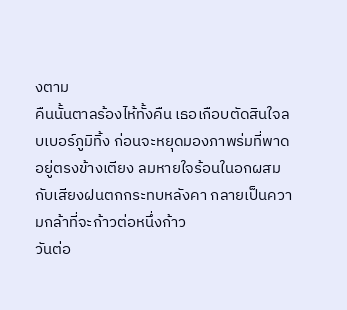งตาม
คืนนั้นตาลร้องไห้ทั้งคืน เธอเกือบตัดสินใจลบเบอร์ภูมิทิ้ง ก่อนจะหยุดมองภาพร่มที่พาดอยู่ตรงข้างเตียง ลมหายใจร้อนในอกผสมกับเสียงฝนตกกระทบหลังคา กลายเป็นความกล้าที่จะก้าวต่อหนึ่งก้าว
วันต่อ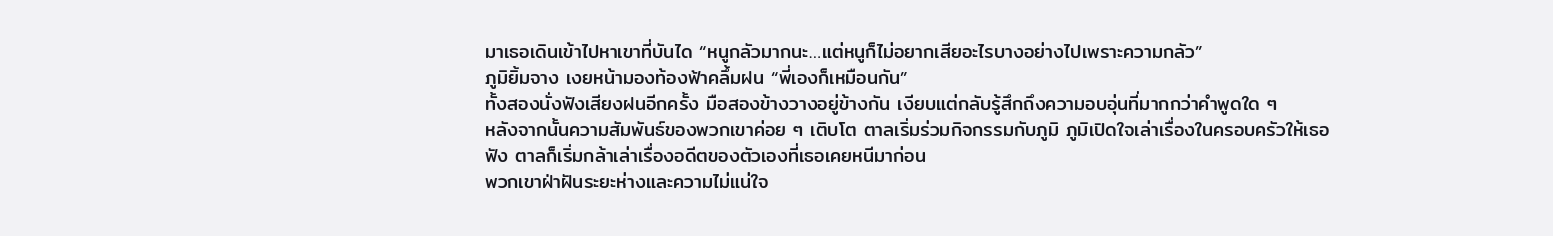มาเธอเดินเข้าไปหาเขาที่บันได “หนูกลัวมากนะ…แต่หนูก็ไม่อยากเสียอะไรบางอย่างไปเพราะความกลัว”
ภูมิยิ้มจาง เงยหน้ามองท้องฟ้าคลึ้มฝน “พี่เองก็เหมือนกัน”
ทั้งสองนั่งฟังเสียงฝนอีกครั้ง มือสองข้างวางอยู่ข้างกัน เงียบแต่กลับรู้สึกถึงความอบอุ่นที่มากกว่าคำพูดใด ๆ
หลังจากนั้นความสัมพันธ์ของพวกเขาค่อย ๆ เติบโต ตาลเริ่มร่วมกิจกรรมกับภูมิ ภูมิเปิดใจเล่าเรื่องในครอบครัวให้เธอฟัง ตาลก็เริ่มกล้าเล่าเรื่องอดีตของตัวเองที่เธอเคยหนีมาก่อน
พวกเขาฝ่าฝันระยะห่างและความไม่แน่ใจ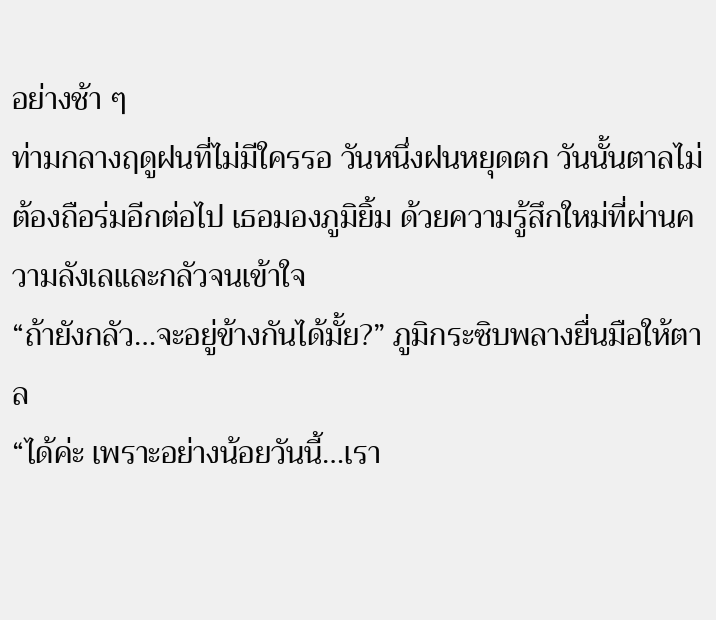อย่างช้า ๆ
ท่ามกลางฤดูฝนที่ไม่มีใครรอ วันหนึ่งฝนหยุดตก วันนั้นตาลไม่ต้องถือร่มอีกต่อไป เธอมองภูมิยิ้ม ด้วยความรู้สึกใหม่ที่ผ่านความลังเลและกลัวจนเข้าใจ
“ถ้ายังกลัว…จะอยู่ข้างกันได้มั้ย?” ภูมิกระซิบพลางยื่นมือให้ตาล
“ได้ค่ะ เพราะอย่างน้อยวันนี้…เรา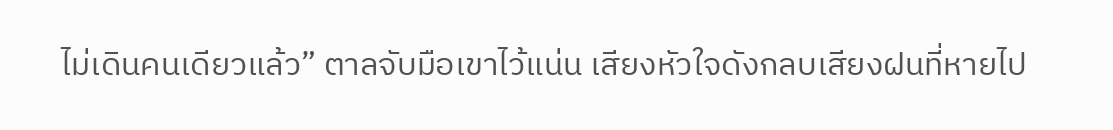ไม่เดินคนเดียวแล้ว” ตาลจับมือเขาไว้แน่น เสียงหัวใจดังกลบเสียงฝนที่หายไป